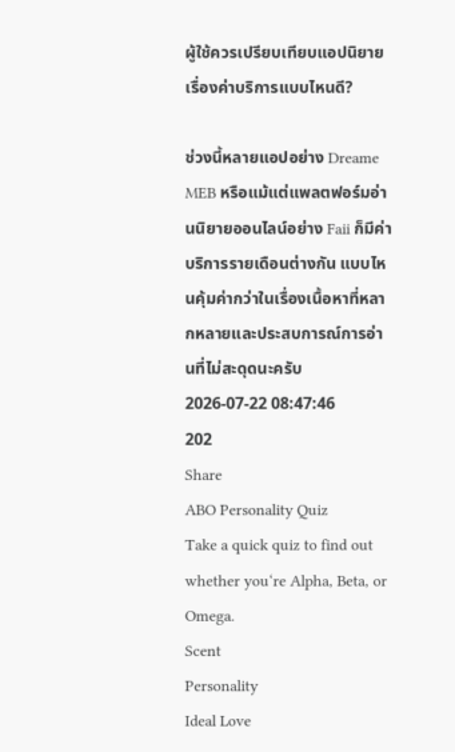ผู้ใช้ควรเปรียบเทียบแอปนิยายเรื่องค่าบริการแบบไหนดี?

ช่วงนี้หลายแอปอย่าง Dreame MEB หรือแม้แต่แพลตฟอร์มอ่านนิยายออนไลน์อย่าง Faii ก็มีค่าบริการรายเดือนต่างกัน แบบไหนคุ้มค่ากว่าในเรื่องเนื้อหาที่หลากหลายและประสบการณ์การอ่านที่ไม่สะดุดนะครับ
2026-07-22 08:47:46
202
Share
ABO Personality Quiz
Take a quick quiz to find out whether you‘re Alpha, Beta, or Omega.
Scent
Personality
Ideal Love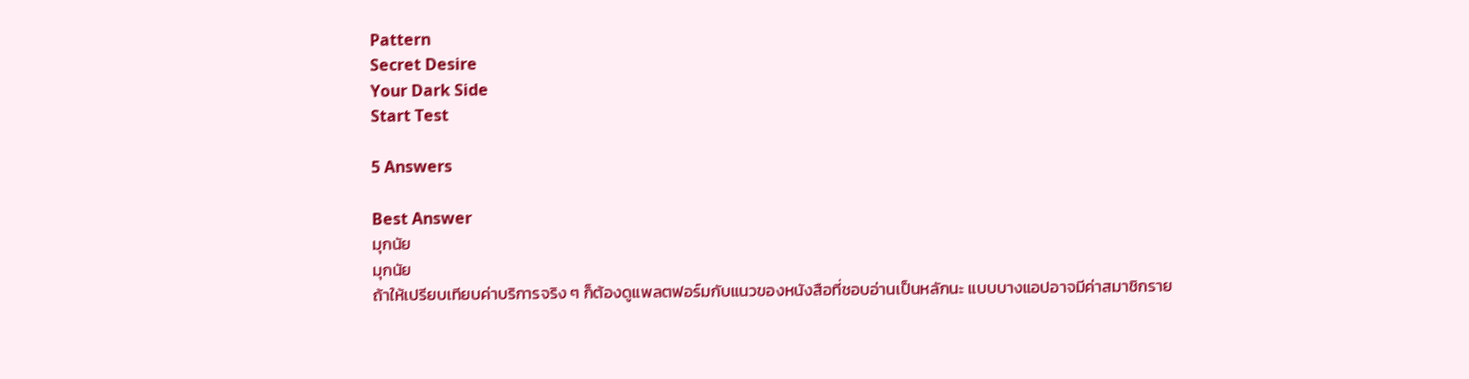Pattern
Secret Desire
Your Dark Side
Start Test

5 Answers

Best Answer
มุกนัย
มุกนัย
ถ้าให้เปรียบเทียบค่าบริการจริง ๆ ก็ต้องดูแพลตฟอร์มกับแนวของหนังสือที่ชอบอ่านเป็นหลักนะ แบบบางแอปอาจมีค่าสมาชิกราย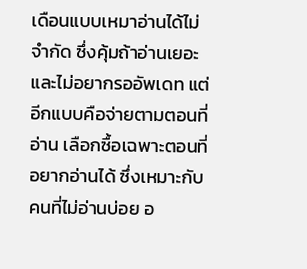เดือนแบบเหมาอ่านได้ไม่จำกัด ซึ่งคุ้มถ้าอ่านเยอะและไม่อยากรออัพเดท แต่อีกแบบคือจ่ายตามตอนที่อ่าน เลือกซื้อเฉพาะตอนที่อยากอ่านได้ ซึ่งเหมาะกับคนที่ไม่อ่านบ่อย อ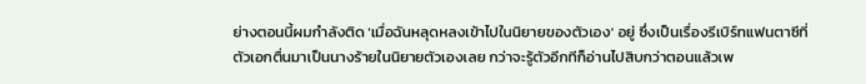ย่างตอนนี้ผมกำลังติด 'เมื่อฉันหลุดหลงเข้าไปในนิยายของตัวเอง' อยู่ ซึ่งเป็นเรื่องรีเบิร์ทแฟนตาซีที่ตัวเอกตื่นมาเป็นนางร้ายในนิยายตัวเองเลย กว่าจะรู้ตัวอีกทีก็อ่านไปสิบกว่าตอนแล้วเพ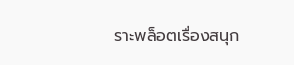ราะพล็อตเรื่องสนุก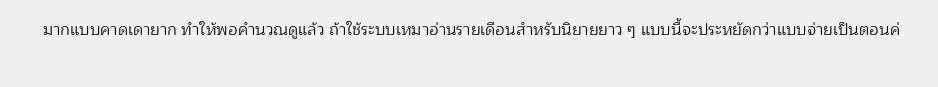มากแบบคาดเดายาก ทำให้พอคำนวณดูแล้ว ถ้าใช้ระบบเหมาอ่านรายเดือนสำหรับนิยายยาว ๆ แบบนี้จะประหยัดกว่าแบบจ่ายเป็นตอนค่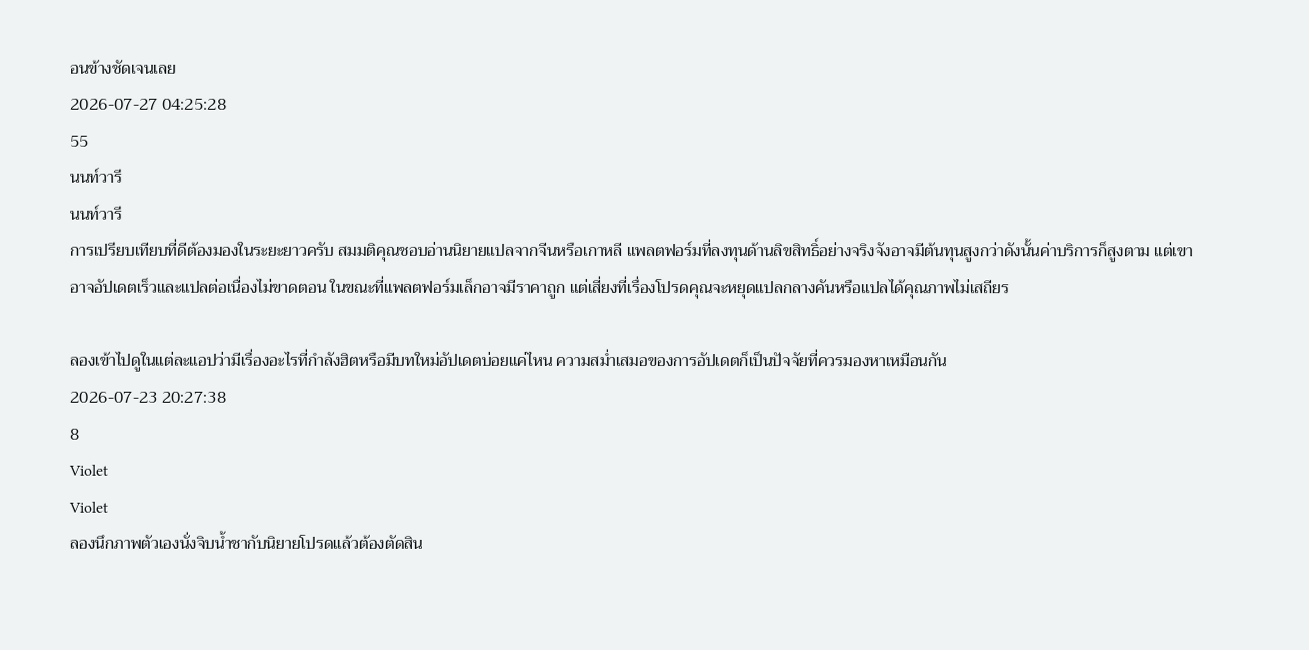อนข้างชัดเจนเลย
2026-07-27 04:25:28
55
นนท์วารี
นนท์วารี
การเปรียบเทียบที่ดีต้องมองในระยะยาวครับ สมมติคุณชอบอ่านนิยายแปลจากจีนหรือเกาหลี แพลตฟอร์มที่ลงทุนด้านลิขสิทธิ์อย่างจริงจังอาจมีต้นทุนสูงกว่าดังนั้นค่าบริการก็สูงตาม แต่เขาอาจอัปเดตเร็วและแปลต่อเนื่องไม่ขาดตอน ในขณะที่แพลตฟอร์มเล็กอาจมีราคาถูก แต่เสี่ยงที่เรื่องโปรดคุณจะหยุดแปลกลางคันหรือแปลได้คุณภาพไม่เสถียร

ลองเข้าไปดูในแต่ละแอปว่ามีเรื่องอะไรที่กำลังฮิตหรือมีบทใหม่อัปเดตบ่อยแค่ไหน ความสม่ำเสมอของการอัปเดตก็เป็นปัจจัยที่ควรมองหาเหมือนกัน
2026-07-23 20:27:38
8
Violet
Violet
ลองนึกภาพตัวเองนั่งจิบน้ำชากับนิยายโปรดแล้วต้องตัดสิน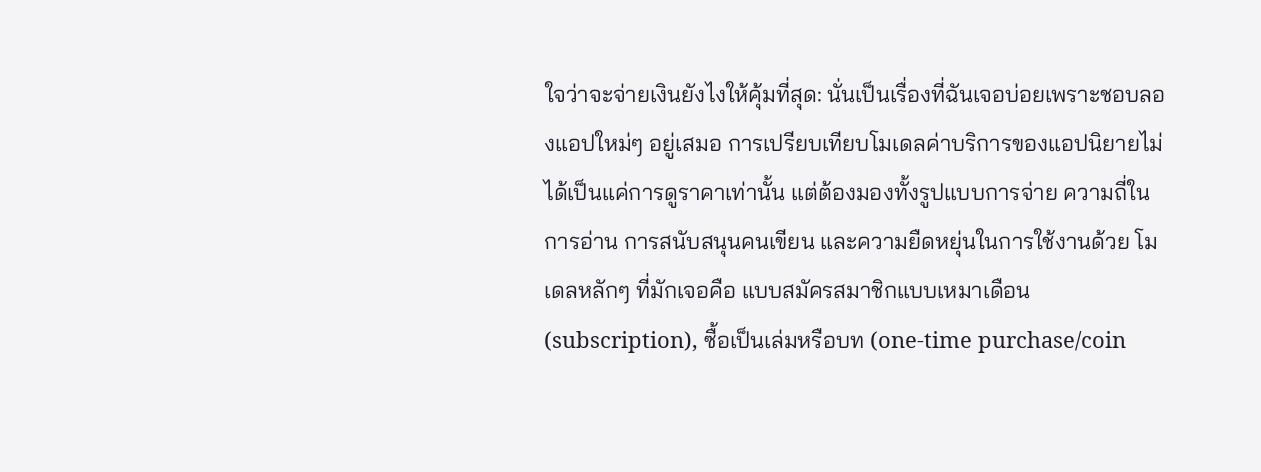ใจว่าจะจ่ายเงินยังไงให้คุ้มที่สุด: นั่นเป็นเรื่องที่ฉันเจอบ่อยเพราะชอบลองแอปใหม่ๆ อยู่เสมอ การเปรียบเทียบโมเดลค่าบริการของแอปนิยายไม่ได้เป็นแค่การดูราคาเท่านั้น แต่ต้องมองทั้งรูปแบบการจ่าย ความถี่ในการอ่าน การสนับสนุนคนเขียน และความยืดหยุ่นในการใช้งานด้วย โมเดลหลักๆ ที่มักเจอคือ แบบสมัครสมาชิกแบบเหมาเดือน (subscription), ซื้อเป็นเล่มหรือบท (one-time purchase/coin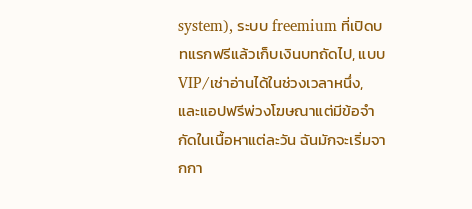system), ระบบ freemium ที่เปิดบทแรกฟรีแล้วเก็บเงินบทถัดไป, แบบ VIP/เช่าอ่านได้ในช่วงเวลาหนึ่ง, และแอปฟรีพ่วงโฆษณาแต่มีข้อจำกัดในเนื้อหาแต่ละวัน ฉันมักจะเริ่มจากกา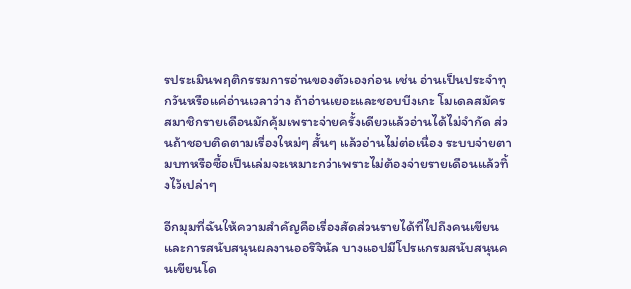รประเมินพฤติกรรมการอ่านของตัวเองก่อน เช่น อ่านเป็นประจำทุกวันหรือแค่อ่านเวลาว่าง ถ้าอ่านเยอะและชอบบีงเกะ โมเดลสมัครสมาชิกรายเดือนมักคุ้มเพราะจ่ายครั้งเดียวแล้วอ่านได้ไม่จำกัด ส่วนถ้าชอบติดตามเรื่องใหม่ๆ สั้นๆ แล้วอ่านไม่ต่อเนื่อง ระบบจ่ายตามบทหรือซื้อเป็นเล่มจะเหมาะกว่าเพราะไม่ต้องจ่ายรายเดือนแล้วทิ้งไว้เปล่าๆ

อีกมุมที่ฉันให้ความสำคัญคือเรื่องสัดส่วนรายได้ที่ไปถึงคนเขียนและการสนับสนุนผลงานออริจินัล บางแอปมีโปรแกรมสนับสนุนคนเขียนโด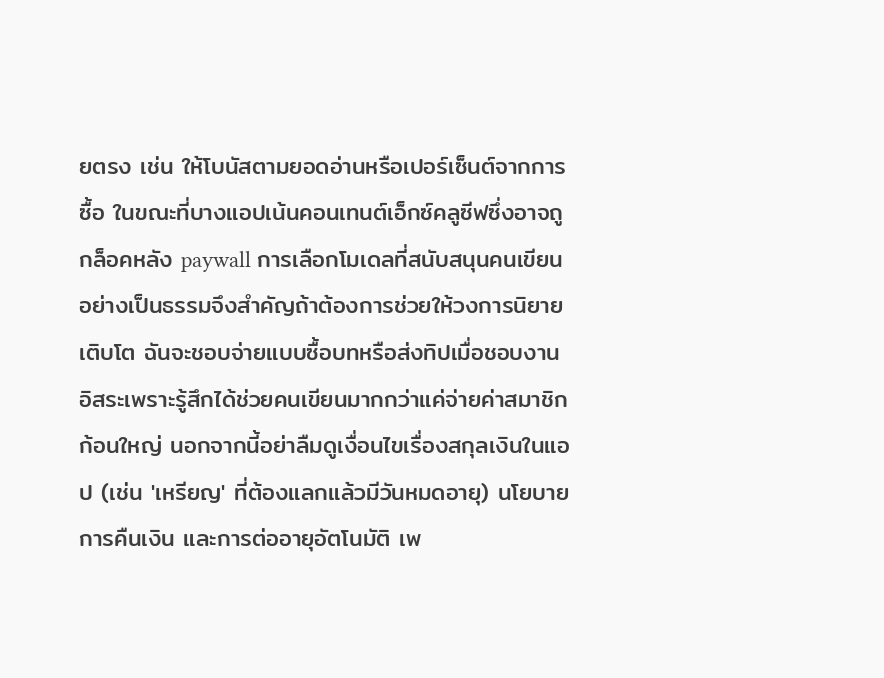ยตรง เช่น ให้โบนัสตามยอดอ่านหรือเปอร์เซ็นต์จากการซื้อ ในขณะที่บางแอปเน้นคอนเทนต์เอ็กซ์คลูซีฟซึ่งอาจถูกล็อคหลัง paywall การเลือกโมเดลที่สนับสนุนคนเขียนอย่างเป็นธรรมจึงสำคัญถ้าต้องการช่วยให้วงการนิยายเติบโต ฉันจะชอบจ่ายแบบซื้อบทหรือส่งทิปเมื่อชอบงานอิสระเพราะรู้สึกได้ช่วยคนเขียนมากกว่าแค่จ่ายค่าสมาชิกก้อนใหญ่ นอกจากนี้อย่าลืมดูเงื่อนไขเรื่องสกุลเงินในแอป (เช่น 'เหรียญ' ที่ต้องแลกแล้วมีวันหมดอายุ) นโยบายการคืนเงิน และการต่ออายุอัตโนมัติ เพ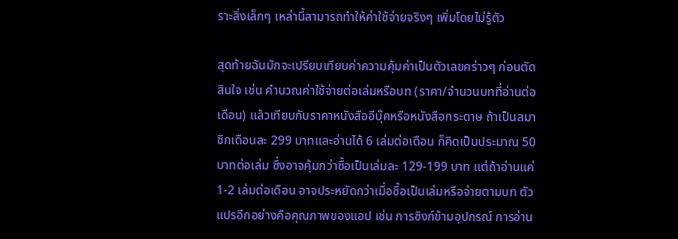ราะสิ่งเล็กๆ เหล่านี้สามารถทำให้ค่าใช้จ่ายจริงๆ เพิ่มโดยไม่รู้ตัว

สุดท้ายฉันมักจะเปรียบเทียบค่าความคุ้มค่าเป็นตัวเลขคร่าวๆ ก่อนตัดสินใจ เช่น คำนวณค่าใช้จ่ายต่อเล่มหรือบท (ราคา/จำนวนบทที่อ่านต่อเดือน) แล้วเทียบกับราคาหนังสืออีบุ๊คหรือหนังสือกระดาษ ถ้าเป็นสมาชิกเดือนละ 299 บาทและอ่านได้ 6 เล่มต่อเดือน ก็คิดเป็นประมาณ 50 บาทต่อเล่ม ซึ่งอาจคุ้มกว่าซื้อเป็นเล่มละ 129-199 บาท แต่ถ้าอ่านแค่ 1-2 เล่มต่อเดือน อาจประหยัดกว่าเมื่อซื้อเป็นเล่มหรือจ่ายตามบท ตัวแปรอีกอย่างคือคุณภาพของแอป เช่น การซิงก์ข้ามอุปกรณ์ การอ่าน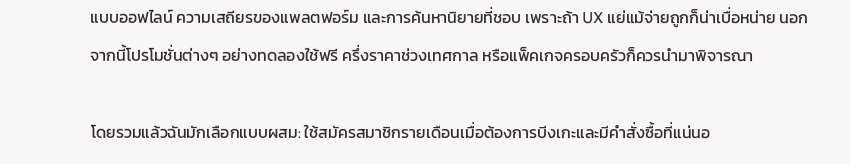แบบออฟไลน์ ความเสถียรของแพลตฟอร์ม และการค้นหานิยายที่ชอบ เพราะถ้า UX แย่แม้จ่ายถูกก็น่าเบื่อหน่าย นอกจากนี้โปรโมชั่นต่างๆ อย่างทดลองใช้ฟรี ครึ่งราคาช่วงเทศกาล หรือแพ็คเกจครอบครัวก็ควรนำมาพิจารณา

โดยรวมแล้วฉันมักเลือกแบบผสม: ใช้สมัครสมาชิกรายเดือนเมื่อต้องการบีงเกะและมีคำสั่งซื้อที่แน่นอ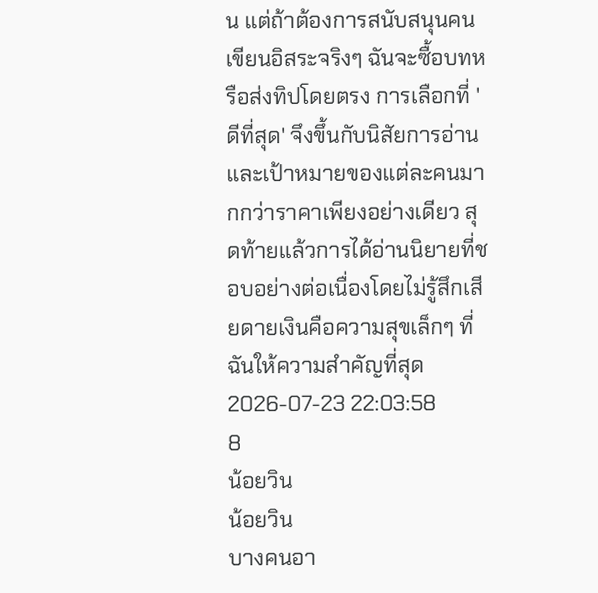น แต่ถ้าต้องการสนับสนุนคนเขียนอิสระจริงๆ ฉันจะซื้อบทหรือส่งทิปโดยตรง การเลือกที่ 'ดีที่สุด' จึงขึ้นกับนิสัยการอ่านและเป้าหมายของแต่ละคนมากกว่าราคาเพียงอย่างเดียว สุดท้ายแล้วการได้อ่านนิยายที่ชอบอย่างต่อเนื่องโดยไม่รู้สึกเสียดายเงินคือความสุขเล็กๆ ที่ฉันให้ความสำคัญที่สุด
2026-07-23 22:03:58
8
น้อยวิน
น้อยวิน
บางคนอา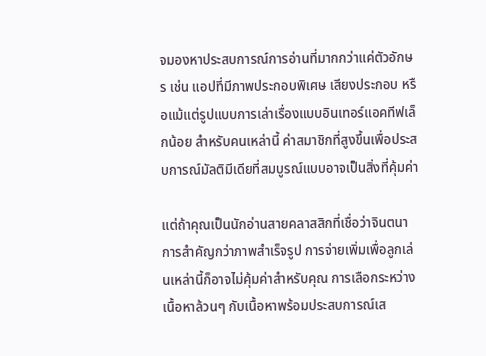จมองหาประสบการณ์การอ่านที่มากกว่าแค่ตัวอักษร เช่น แอปที่มีภาพประกอบพิเศษ เสียงประกอบ หรือแม้แต่รูปแบบการเล่าเรื่องแบบอินเทอร์แอคทีฟเล็กน้อย สำหรับคนเหล่านี้ ค่าสมาชิกที่สูงขึ้นเพื่อประสบการณ์มัลติมีเดียที่สมบูรณ์แบบอาจเป็นสิ่งที่คุ้มค่า

แต่ถ้าคุณเป็นนักอ่านสายคลาสสิกที่เชื่อว่าจินตนาการสำคัญกว่าภาพสำเร็จรูป การจ่ายเพิ่มเพื่อลูกเล่นเหล่านี้ก็อาจไม่คุ้มค่าสำหรับคุณ การเลือกระหว่างเนื้อหาล้วนๆ กับเนื้อหาพร้อมประสบการณ์เส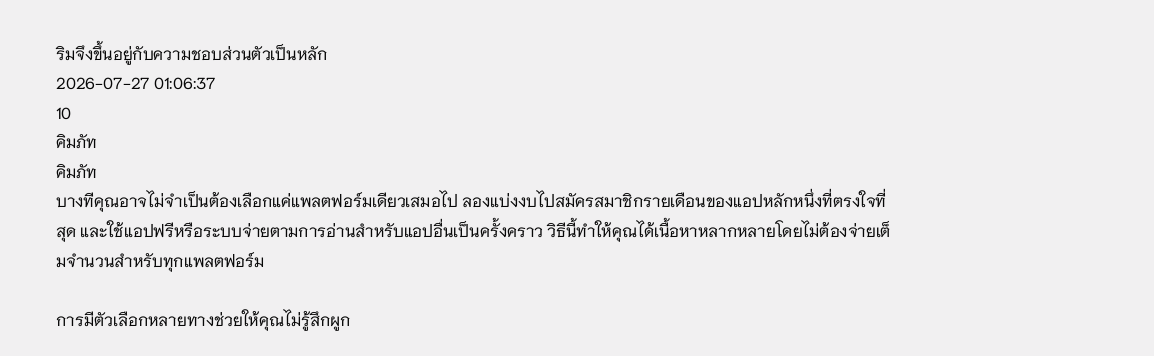ริมจึงขึ้นอยู่กับความชอบส่วนตัวเป็นหลัก
2026-07-27 01:06:37
10
คิมภัท
คิมภัท
บางทีคุณอาจไม่จำเป็นต้องเลือกแค่แพลตฟอร์มเดียวเสมอไป ลองแบ่งงบไปสมัครสมาชิกรายเดือนของแอปหลักหนึ่งที่ตรงใจที่สุด และใช้แอปฟรีหรือระบบจ่ายตามการอ่านสำหรับแอปอื่นเป็นครั้งคราว วิธีนี้ทำให้คุณได้เนื้อหาหลากหลายโดยไม่ต้องจ่ายเต็มจำนวนสำหรับทุกแพลตฟอร์ม

การมีตัวเลือกหลายทางช่วยให้คุณไม่รู้สึกผูก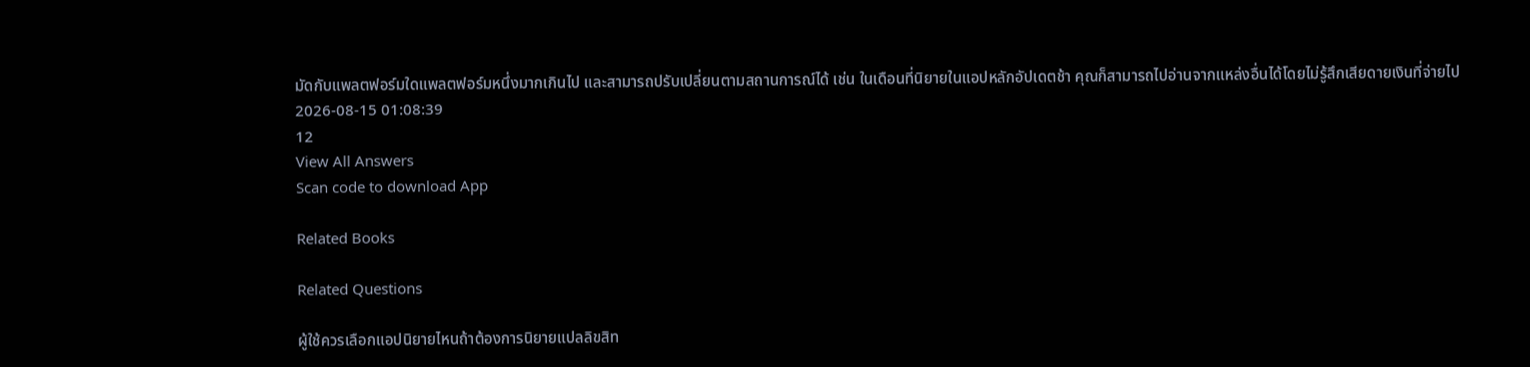มัดกับแพลตฟอร์มใดแพลตฟอร์มหนึ่งมากเกินไป และสามารถปรับเปลี่ยนตามสถานการณ์ได้ เช่น ในเดือนที่นิยายในแอปหลักอัปเดตช้า คุณก็สามารถไปอ่านจากแหล่งอื่นได้โดยไม่รู้สึกเสียดายเงินที่จ่ายไป
2026-08-15 01:08:39
12
View All Answers
Scan code to download App

Related Books

Related Questions

ผู้ใช้ควรเลือกแอปนิยายไหนถ้าต้องการนิยายแปลลิขสิท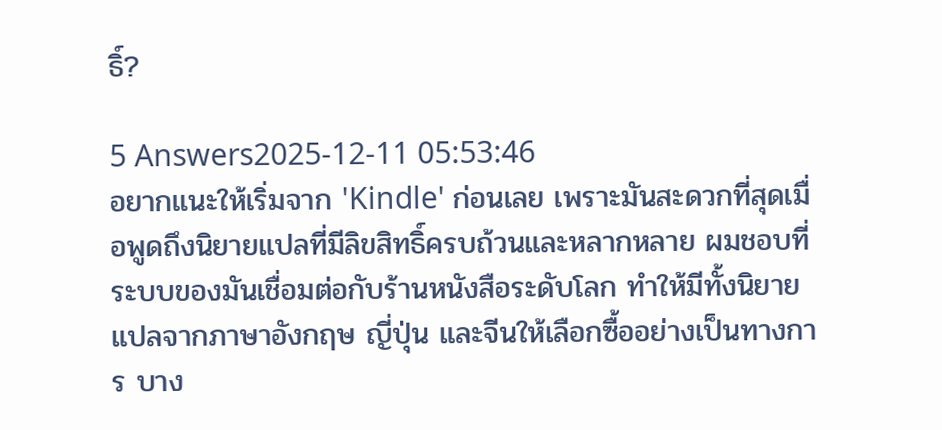ธิ์?

5 Answers2025-12-11 05:53:46
อยากแนะให้เริ่มจาก 'Kindle' ก่อนเลย เพราะมันสะดวกที่สุดเมื่อพูดถึงนิยายแปลที่มีลิขสิทธิ์ครบถ้วนและหลากหลาย ผมชอบที่ระบบของมันเชื่อมต่อกับร้านหนังสือระดับโลก ทำให้มีทั้งนิยายแปลจากภาษาอังกฤษ ญี่ปุ่น และจีนให้เลือกซื้ออย่างเป็นทางการ บาง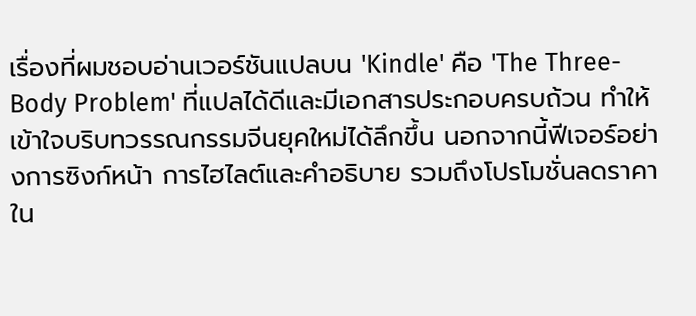เรื่องที่ผมชอบอ่านเวอร์ชันแปลบน 'Kindle' คือ 'The Three-Body Problem' ที่แปลได้ดีและมีเอกสารประกอบครบถ้วน ทำให้เข้าใจบริบทวรรณกรรมจีนยุคใหม่ได้ลึกขึ้น นอกจากนี้ฟีเจอร์อย่างการซิงก์หน้า การไฮไลต์และคำอธิบาย รวมถึงโปรโมชั่นลดราคาใน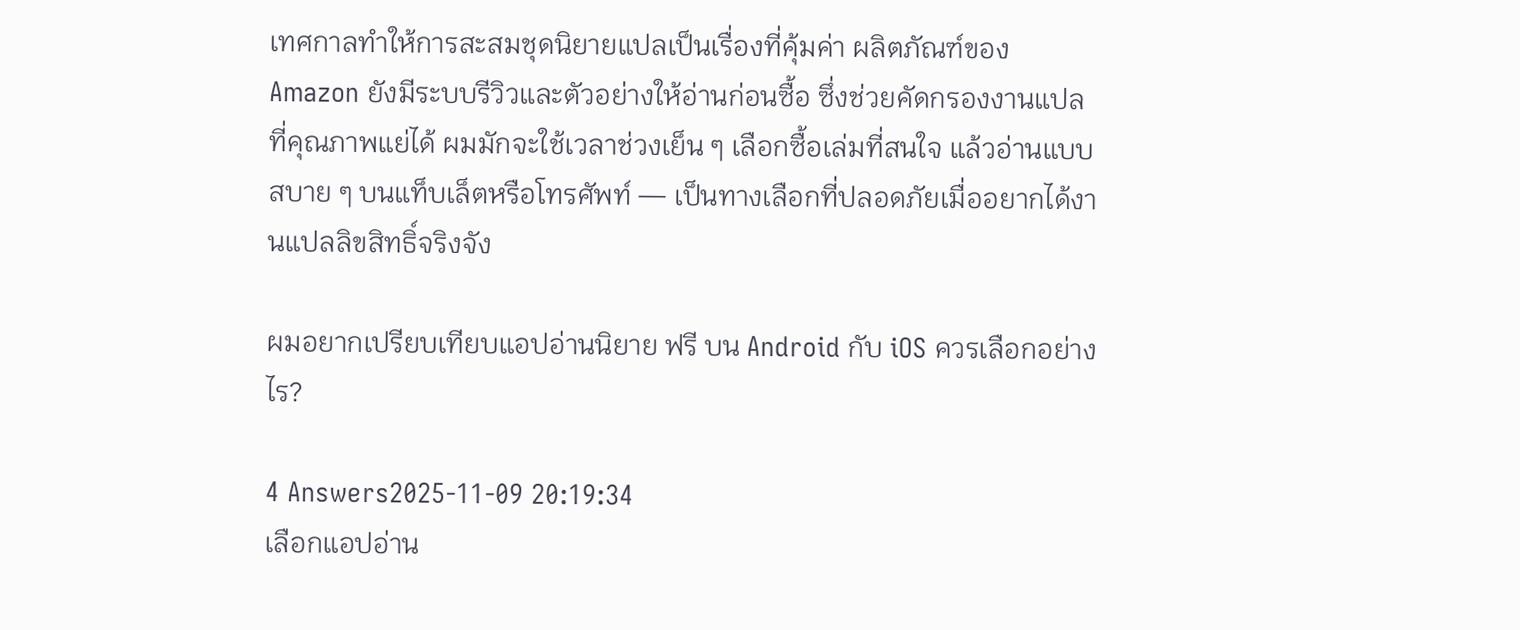เทศกาลทำให้การสะสมชุดนิยายแปลเป็นเรื่องที่คุ้มค่า ผลิตภัณฑ์ของ Amazon ยังมีระบบรีวิวและตัวอย่างให้อ่านก่อนซื้อ ซึ่งช่วยคัดกรองงานแปลที่คุณภาพแย่ได้ ผมมักจะใช้เวลาช่วงเย็น ๆ เลือกซื้อเล่มที่สนใจ แล้วอ่านแบบสบาย ๆ บนแท็บเล็ตหรือโทรศัพท์ — เป็นทางเลือกที่ปลอดภัยเมื่ออยากได้งานแปลลิขสิทธิ์จริงจัง

ผมอยากเปรียบเทียบแอปอ่านนิยาย ฟรี บน Android กับ iOS ควรเลือกอย่างไร?

4 Answers2025-11-09 20:19:34
เลือกแอปอ่าน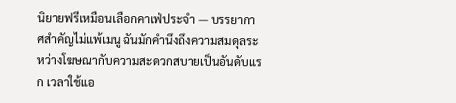นิยายฟรีเหมือนเลือกคาเฟ่ประจำ — บรรยากาศสำคัญไม่แพ้เมนู ฉันมักคำนึงถึงความสมดุลระหว่างโฆษณากับความสะดวกสบายเป็นอันดับแรก เวลาใช้แอ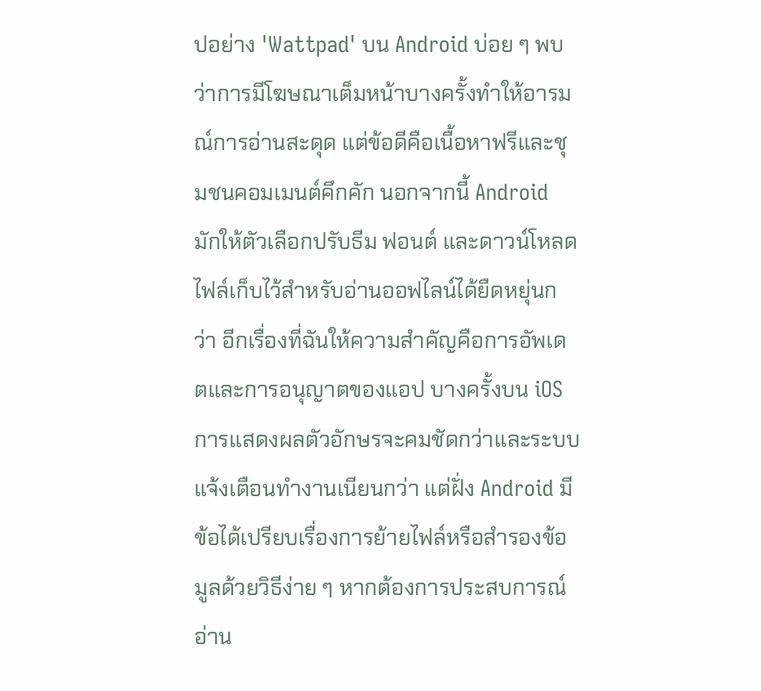ปอย่าง 'Wattpad' บน Android บ่อย ๆ พบว่าการมีโฆษณาเต็มหน้าบางครั้งทำให้อารมณ์การอ่านสะดุด แต่ข้อดีคือเนื้อหาฟรีและชุมชนคอมเมนต์คึกคัก นอกจากนี้ Android มักให้ตัวเลือกปรับธีม ฟอนต์ และดาวน์โหลดไฟล์เก็บไว้สำหรับอ่านออฟไลน์ได้ยืดหยุ่นกว่า อีกเรื่องที่ฉันให้ความสำคัญคือการอัพเดตและการอนุญาตของแอป บางครั้งบน iOS การแสดงผลตัวอักษรจะคมชัดกว่าและระบบแจ้งเตือนทำงานเนียนกว่า แต่ฝั่ง Android มีข้อได้เปรียบเรื่องการย้ายไฟล์หรือสำรองข้อมูลด้วยวิธีง่าย ๆ หากต้องการประสบการณ์อ่าน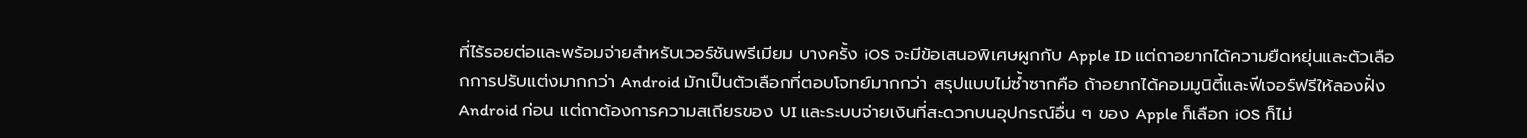ที่ไร้รอยต่อและพร้อมจ่ายสำหรับเวอร์ชันพรีเมียม บางครั้ง iOS จะมีข้อเสนอพิเศษผูกกับ Apple ID แต่ถาอยากได้ความยืดหยุ่นและตัวเลือกการปรับแต่งมากกว่า Android มักเป็นตัวเลือกที่ตอบโจทย์มากกว่า สรุปแบบไม่ซ้ำซากคือ ถ้าอยากได้คอมมูนิตี้และฟีเจอร์ฟรีให้ลองฝั่ง Android ก่อน แต่ถาต้องการความสเถียรของ UI และระบบจ่ายเงินที่สะดวกบนอุปกรณ์อื่น ๆ ของ Apple ก็เลือก iOS ก็ไม่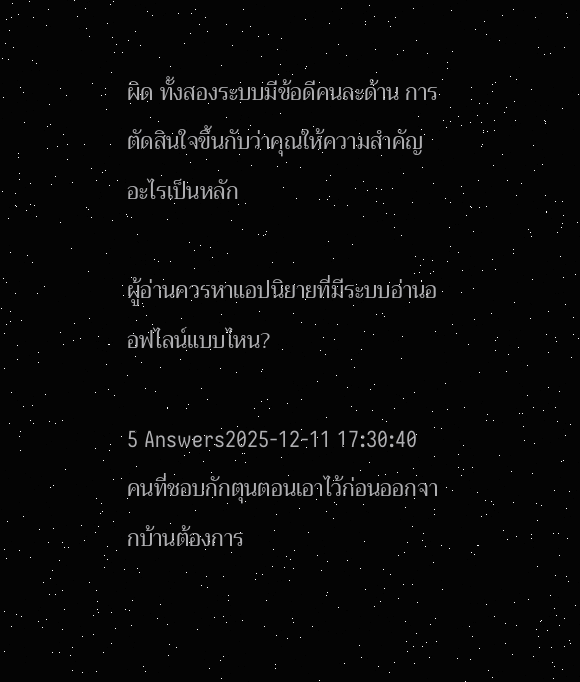ผิด ทั้งสองระบบมีข้อดีคนละด้าน การตัดสินใจขึ้นกับว่าคุณให้ความสำคัญอะไรเป็นหลัก

ผู้อ่านควรหาแอปนิยายที่มีระบบอ่านออฟไลน์แบบไหน?

5 Answers2025-12-11 17:30:40
คนที่ชอบกักตุนตอนเอาไว้ก่อนออกจากบ้านต้องการ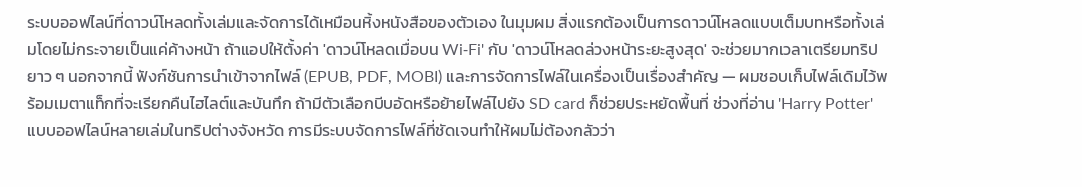ระบบออฟไลน์ที่ดาวน์โหลดทั้งเล่มและจัดการได้เหมือนหิ้งหนังสือของตัวเอง ในมุมผม สิ่งแรกต้องเป็นการดาวน์โหลดแบบเต็มบทหรือทั้งเล่มโดยไม่กระจายเป็นแค่ค้างหน้า ถ้าแอปให้ตั้งค่า 'ดาวน์โหลดเมื่อบน Wi‑Fi' กับ 'ดาวน์โหลดล่วงหน้าระยะสูงสุด' จะช่วยมากเวลาเตรียมทริปยาว ๆ นอกจากนี้ ฟังก์ชันการนำเข้าจากไฟล์ (EPUB, PDF, MOBI) และการจัดการไฟล์ในเครื่องเป็นเรื่องสำคัญ — ผมชอบเก็บไฟล์เดิมไว้พร้อมเมตาแท็กที่จะเรียกคืนไฮไลต์และบันทึก ถ้ามีตัวเลือกบีบอัดหรือย้ายไฟล์ไปยัง SD card ก็ช่วยประหยัดพื้นที่ ช่วงที่อ่าน 'Harry Potter' แบบออฟไลน์หลายเล่มในทริปต่างจังหวัด การมีระบบจัดการไฟล์ที่ชัดเจนทำให้ผมไม่ต้องกลัวว่า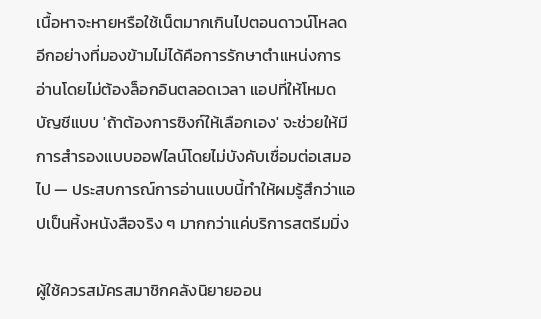เนื้อหาจะหายหรือใช้เน็ตมากเกินไปตอนดาวน์โหลด อีกอย่างที่มองข้ามไม่ได้คือการรักษาตำแหน่งการอ่านโดยไม่ต้องล็อกอินตลอดเวลา แอปที่ให้โหมดบัญชีแบบ 'ถ้าต้องการซิงก์ให้เลือกเอง' จะช่วยให้มีการสำรองแบบออฟไลน์โดยไม่บังคับเชื่อมต่อเสมอไป — ประสบการณ์การอ่านแบบนี้ทำให้ผมรู้สึกว่าแอปเป็นหิ้งหนังสือจริง ๆ มากกว่าแค่บริการสตรีมมิ่ง

ผู้ใช้ควรสมัครสมาชิกคลังนิยายออน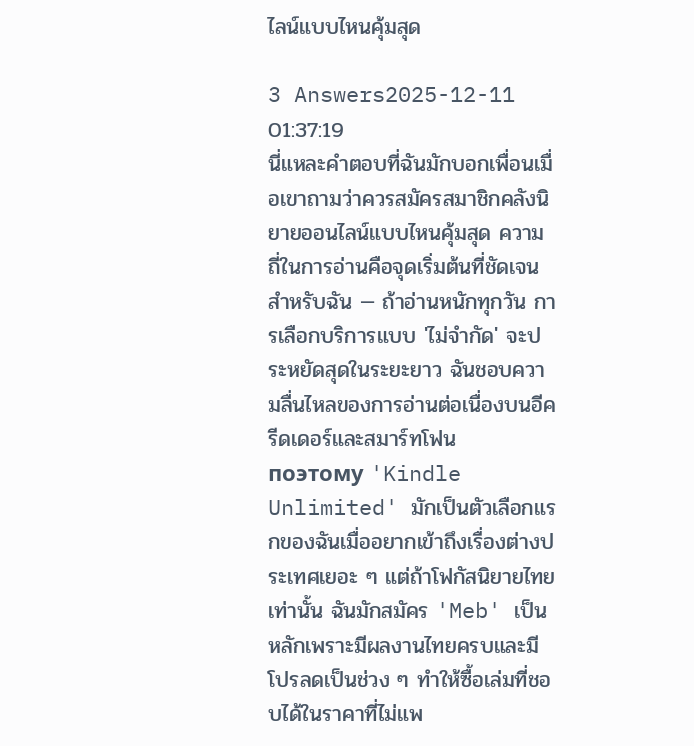ไลน์แบบไหนคุ้มสุด

3 Answers2025-12-11 01:37:19
นี่แหละคำตอบที่ฉันมักบอกเพื่อนเมื่อเขาถามว่าควรสมัครสมาชิกคลังนิยายออนไลน์แบบไหนคุ้มสุด ความถี่ในการอ่านคือจุดเริ่มต้นที่ชัดเจนสำหรับฉัน — ถ้าอ่านหนักทุกวัน การเลือกบริการแบบ 'ไม่จำกัด' จะประหยัดสุดในระยะยาว ฉันชอบความลื่นไหลของการอ่านต่อเนื่องบนอีครีดเดอร์และสมาร์ทโฟน поэтому 'Kindle Unlimited' มักเป็นตัวเลือกแรกของฉันเมื่ออยากเข้าถึงเรื่องต่างประเทศเยอะ ๆ แต่ถ้าโฟกัสนิยายไทยเท่านั้น ฉันมักสมัคร 'Meb' เป็นหลักเพราะมีผลงานไทยครบและมีโปรลดเป็นช่วง ๆ ทำให้ซื้อเล่มที่ชอบได้ในราคาที่ไม่แพ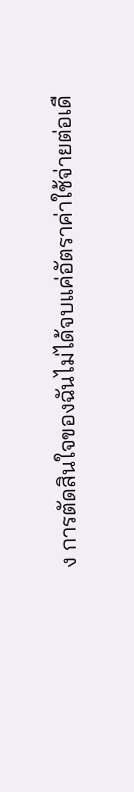ง การตัดสินใจของฉันไม่ได้จบแค่อัตราค่าใช้จ่ายต่อเดื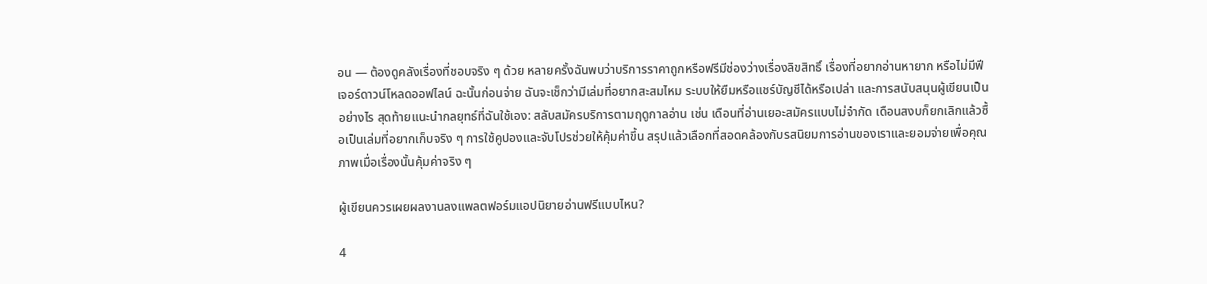อน — ต้องดูคลังเรื่องที่ชอบจริง ๆ ด้วย หลายครั้งฉันพบว่าบริการราคาถูกหรือฟรีมีช่องว่างเรื่องลิขสิทธิ์ เรื่องที่อยากอ่านหายาก หรือไม่มีฟีเจอร์ดาวน์โหลดออฟไลน์ ฉะนั้นก่อนจ่าย ฉันจะเช็กว่ามีเล่มที่อยากสะสมไหม ระบบให้ยืมหรือแชร์บัญชีได้หรือเปล่า และการสนับสนุนผู้เขียนเป็นอย่างไร สุดท้ายแนะนำกลยุทธ์ที่ฉันใช้เอง: สลับสมัครบริการตามฤดูกาลอ่าน เช่น เดือนที่อ่านเยอะสมัครแบบไม่จำกัด เดือนสงบก็ยกเลิกแล้วซื้อเป็นเล่มที่อยากเก็บจริง ๆ การใช้คูปองและจับโปรช่วยให้คุ้มค่าขึ้น สรุปแล้วเลือกที่สอดคล้องกับรสนิยมการอ่านของเราและยอมจ่ายเพื่อคุณภาพเมื่อเรื่องนั้นคุ้มค่าจริง ๆ

ผู้เขียนควรเผยผลงานลงแพลตฟอร์มแอปนิยายอ่านฟรีแบบไหน?

4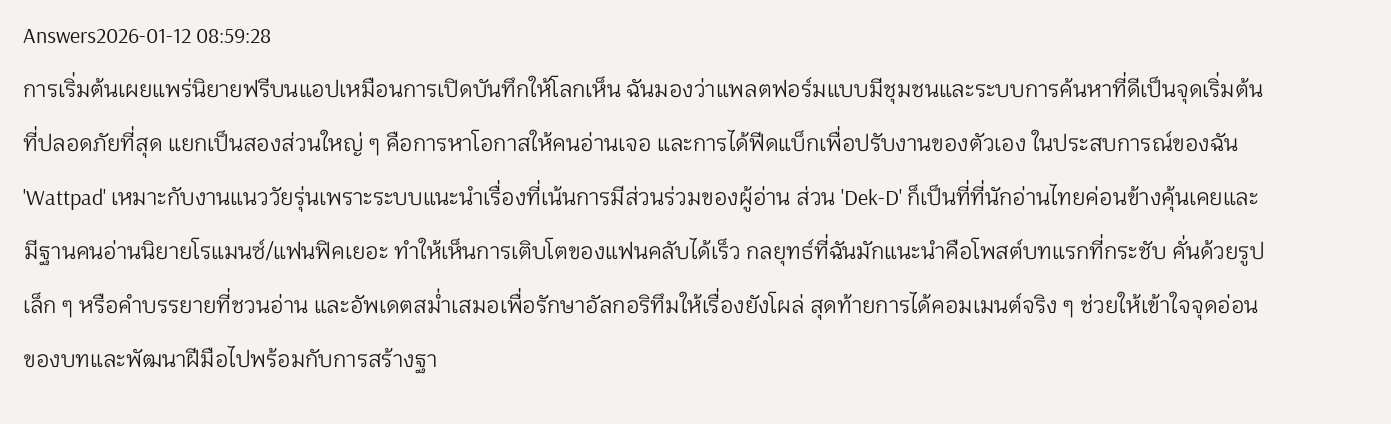Answers2026-01-12 08:59:28
การเริ่มต้นเผยแพร่นิยายฟรีบนแอปเหมือนการเปิดบันทึกให้โลกเห็น ฉันมองว่าแพลตฟอร์มแบบมีชุมชนและระบบการค้นหาที่ดีเป็นจุดเริ่มต้นที่ปลอดภัยที่สุด แยกเป็นสองส่วนใหญ่ ๆ คือการหาโอกาสให้คนอ่านเจอ และการได้ฟีดแบ็กเพื่อปรับงานของตัวเอง ในประสบการณ์ของฉัน 'Wattpad' เหมาะกับงานแนววัยรุ่นเพราะระบบแนะนำเรื่องที่เน้นการมีส่วนร่วมของผู้อ่าน ส่วน 'Dek-D' ก็เป็นที่ที่นักอ่านไทยค่อนข้างคุ้นเคยและมีฐานคนอ่านนิยายโรแมนซ์/แฟนฟิคเยอะ ทำให้เห็นการเติบโตของแฟนคลับได้เร็ว กลยุทธ์ที่ฉันมักแนะนำคือโพสต์บทแรกที่กระชับ คั่นด้วยรูปเล็ก ๆ หรือคำบรรยายที่ชวนอ่าน และอัพเดตสม่ำเสมอเพื่อรักษาอัลกอริทึมให้เรื่องยังโผล่ สุดท้ายการได้คอมเมนต์จริง ๆ ช่วยให้เข้าใจจุดอ่อนของบทและพัฒนาฝีมือไปพร้อมกับการสร้างฐา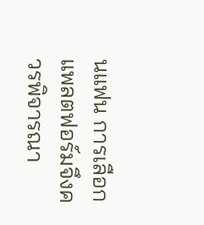นแฟน การเลือกแพลตฟอร์มจึงควรพิจารณา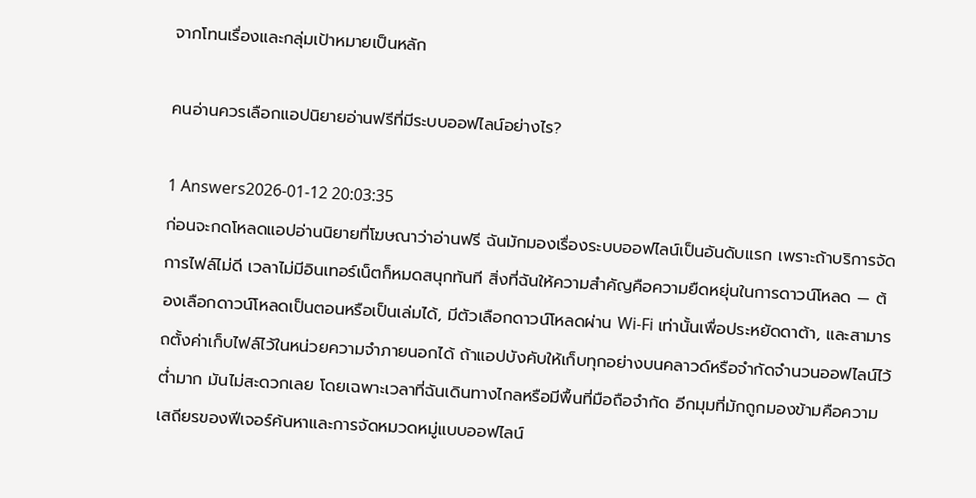จากโทนเรื่องและกลุ่มเป้าหมายเป็นหลัก

คนอ่านควรเลือกแอปนิยายอ่านฟรีที่มีระบบออฟไลน์อย่างไร?

1 Answers2026-01-12 20:03:35
ก่อนจะกดโหลดแอปอ่านนิยายที่โฆษณาว่าอ่านฟรี ฉันมักมองเรื่องระบบออฟไลน์เป็นอันดับแรก เพราะถ้าบริการจัดการไฟล์ไม่ดี เวลาไม่มีอินเทอร์เน็ตก็หมดสนุกทันที สิ่งที่ฉันให้ความสำคัญคือความยืดหยุ่นในการดาวน์โหลด — ต้องเลือกดาวน์โหลดเป็นตอนหรือเป็นเล่มได้, มีตัวเลือกดาวน์โหลดผ่าน Wi‑Fi เท่านั้นเพื่อประหยัดดาต้า, และสามารถตั้งค่าเก็บไฟล์ไว้ในหน่วยความจำภายนอกได้ ถ้าแอปบังคับให้เก็บทุกอย่างบนคลาวด์หรือจำกัดจำนวนออฟไลน์ไว้ต่ำมาก มันไม่สะดวกเลย โดยเฉพาะเวลาที่ฉันเดินทางไกลหรือมีพื้นที่มือถือจำกัด อีกมุมที่มักถูกมองข้ามคือความเสถียรของฟีเจอร์ค้นหาและการจัดหมวดหมู่แบบออฟไลน์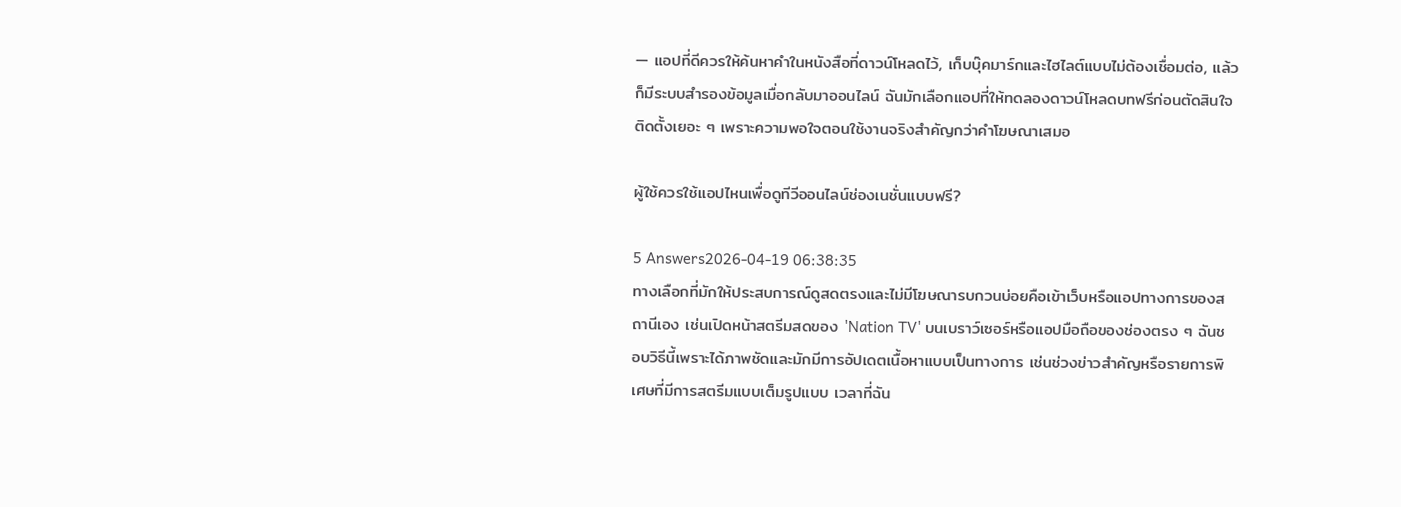— แอปที่ดีควรให้ค้นหาคำในหนังสือที่ดาวน์โหลดไว้, เก็บบุ๊คมาร์กและไฮไลต์แบบไม่ต้องเชื่อมต่อ, แล้วก็มีระบบสำรองข้อมูลเมื่อกลับมาออนไลน์ ฉันมักเลือกแอปที่ให้ทดลองดาวน์โหลดบทฟรีก่อนตัดสินใจติดตั้งเยอะ ๆ เพราะความพอใจตอนใช้งานจริงสำคัญกว่าคำโฆษณาเสมอ

ผู้ใช้ควรใช้แอปไหนเพื่อดูทีวีออนไลน์ช่องเนชั่นแบบฟรี?

5 Answers2026-04-19 06:38:35
ทางเลือกที่มักให้ประสบการณ์ดูสดตรงและไม่มีโฆษณารบกวนบ่อยคือเข้าเว็บหรือแอปทางการของสถานีเอง เช่นเปิดหน้าสตรีมสดของ 'Nation TV' บนเบราว์เซอร์หรือแอปมือถือของช่องตรง ๆ ฉันชอบวิธีนี้เพราะได้ภาพชัดและมักมีการอัปเดตเนื้อหาแบบเป็นทางการ เช่นช่วงข่าวสำคัญหรือรายการพิเศษที่มีการสตรีมแบบเต็มรูปแบบ เวลาที่ฉัน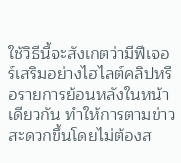ใช้วิธีนี้จะสังเกตว่ามีฟีเจอร์เสริมอย่างไฮไลต์คลิปหรือรายการย้อนหลังในหน้าเดียวกัน ทำให้การตามข่าวสะดวกขึ้นโดยไม่ต้องส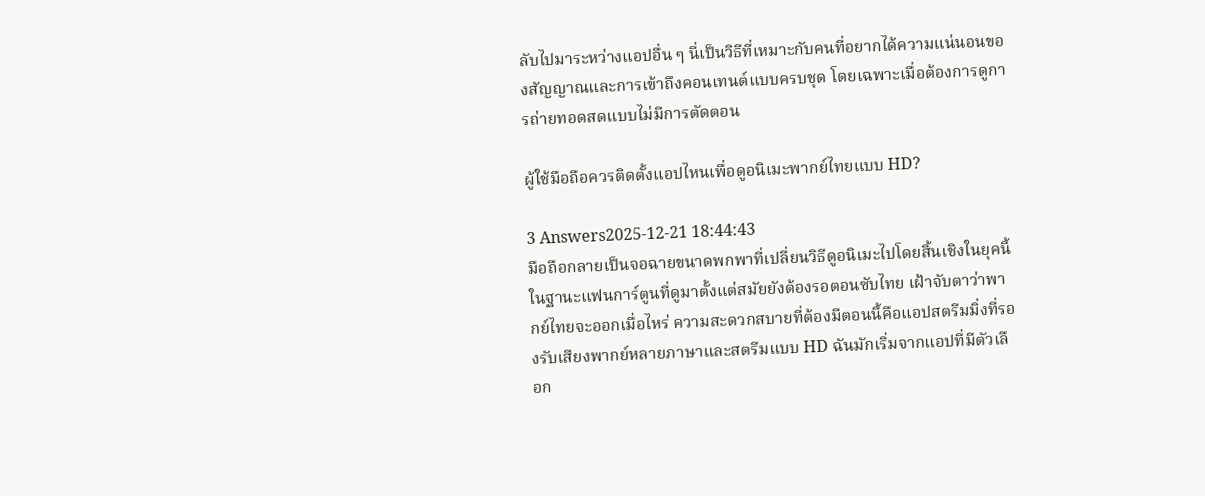ลับไปมาระหว่างแอปอื่น ๆ นี่เป็นวิธีที่เหมาะกับคนที่อยากได้ความแน่นอนของสัญญาณและการเข้าถึงคอนเทนต์แบบครบชุด โดยเฉพาะเมื่อต้องการดูการถ่ายทอดสดแบบไม่มีการตัดตอน

ผู้ใช้มือถือควรติดตั้งแอปไหนเพื่อดูอนิเมะพากย์ไทยแบบ HD?

3 Answers2025-12-21 18:44:43
มือถือกลายเป็นจอฉายขนาดพกพาที่เปลี่ยนวิธีดูอนิเมะไปโดยสิ้นเชิงในยุคนี้ ในฐานะแฟนการ์ตูนที่ดูมาตั้งแต่สมัยยังต้องรอตอนซับไทย เฝ้าจับตาว่าพากย์ไทยจะออกเมื่อไหร่ ความสะดวกสบายที่ต้องมีตอนนี้คือแอปสตรีมมิ่งที่รองรับเสียงพากย์หลายภาษาและสตรีมแบบ HD ฉันมักเริ่มจากแอปที่มีตัวเลือก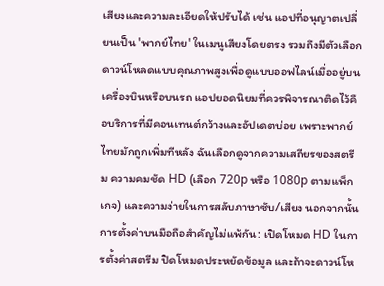เสียงและความละเอียดให้ปรับได้ เช่น แอปที่อนุญาตเปลี่ยนเป็น 'พากย์ไทย' ในเมนูเสียงโดยตรง รวมถึงมีตัวเลือกดาวน์โหลดแบบคุณภาพสูงเพื่อดูแบบออฟไลน์เมื่ออยู่บนเครื่องบินหรือบนรถ แอปยอดนิยมที่ควรพิจารณาติดไว้คือบริการที่มีคอนเทนต์กว้างและอัปเดตบ่อย เพราะพากย์ไทยมักถูกเพิ่มทีหลัง ฉันเลือกดูจากความเสถียรของสตรีม ความคมชัด HD (เลือก 720p หรือ 1080p ตามแพ็กเกจ) และความง่ายในการสลับภาษาซับ/เสียง นอกจากนั้นการตั้งค่าบนมือถือสำคัญไม่แพ้กัน: เปิดโหมด HD ในการตั้งค่าสตรีม ปิดโหมดประหยัดข้อมูล และถ้าจะดาวน์โห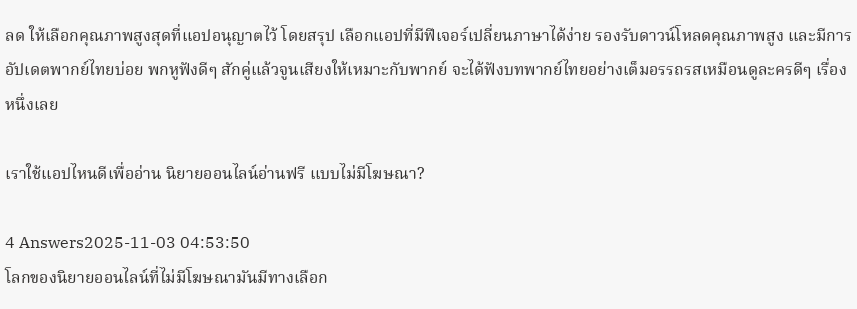ลด ให้เลือกคุณภาพสูงสุดที่แอปอนุญาตไว้ โดยสรุป เลือกแอปที่มีฟีเจอร์เปลี่ยนภาษาได้ง่าย รองรับดาวน์โหลดคุณภาพสูง และมีการอัปเดตพากย์ไทยบ่อย พกหูฟังดีๆ สักคู่แล้วจูนเสียงให้เหมาะกับพากย์ จะได้ฟังบทพากย์ไทยอย่างเต็มอรรถรสเหมือนดูละครดีๆ เรื่องหนึ่งเลย

เราใช้แอปไหนดีเพื่ออ่าน นิยายออนไลน์อ่านฟรี แบบไม่มีโฆษณา?

4 Answers2025-11-03 04:53:50
โลกของนิยายออนไลน์ที่ไม่มีโฆษณามันมีทางเลือก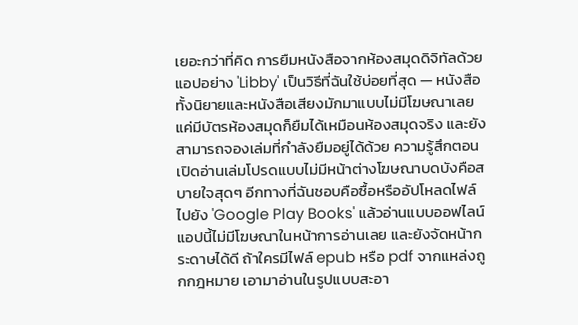เยอะกว่าที่คิด การยืมหนังสือจากห้องสมุดดิจิทัลด้วยแอปอย่าง 'Libby' เป็นวิธีที่ฉันใช้บ่อยที่สุด — หนังสือทั้งนิยายและหนังสือเสียงมักมาแบบไม่มีโฆษณาเลย แค่มีบัตรห้องสมุดก็ยืมได้เหมือนห้องสมุดจริง และยังสามารถจองเล่มที่กำลังยืมอยู่ได้ด้วย ความรู้สึกตอนเปิดอ่านเล่มโปรดแบบไม่มีหน้าต่างโฆษณาบดบังคือสบายใจสุดๆ อีกทางที่ฉันชอบคือซื้อหรืออัปโหลดไฟล์ไปยัง 'Google Play Books' แล้วอ่านแบบออฟไลน์ แอปนี้ไม่มีโฆษณาในหน้าการอ่านเลย และยังจัดหน้ากระดาษได้ดี ถ้าใครมีไฟล์ epub หรือ pdf จากแหล่งถูกกฎหมาย เอามาอ่านในรูปแบบสะอา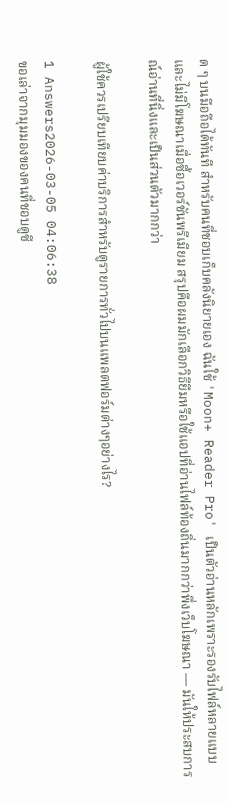ด ๆ บนมือถือได้ทันที สำหรับคนที่ชอบเก็บคลังนิยายเอง ฉันใช้ 'Moon+ Reader Pro' เป็นตัวอ่านหลักเพราะรองรับไฟล์หลายแบบและไม่มีโฆษณาเมื่อซื้อเวอร์ชันพรีเมียม สรุปคือผมมักเลือกวิธียืมหรือใช้แอปที่อ่านไฟล์ท้องถิ่นมากกว่าพึ่งเว็บโฆษณา — มันให้ประสบการณ์อ่านที่นิ่งและเป็นส่วนตัวมากกว่า

ผู้ใช้ควรเปรียบเทียบค่าบริการสำหรับดูรายการทั่วไปบนแพลตฟอร์มต่างๆอย่างไร?

1 Answers2026-03-05 04:06:38
ขอเล่าจากมุมมองของคนที่ชอบดูซี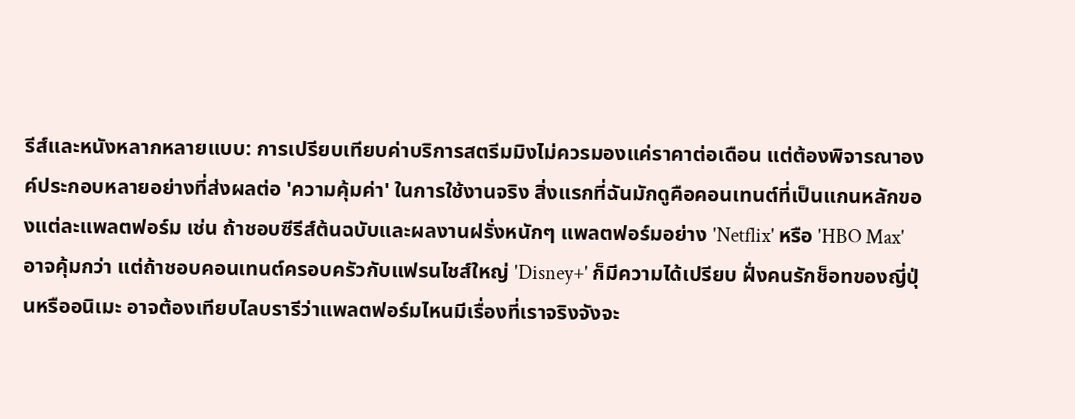รีส์และหนังหลากหลายแบบ: การเปรียบเทียบค่าบริการสตรีมมิงไม่ควรมองแค่ราคาต่อเดือน แต่ต้องพิจารณาองค์ประกอบหลายอย่างที่ส่งผลต่อ 'ความคุ้มค่า' ในการใช้งานจริง สิ่งแรกที่ฉันมักดูคือคอนเทนต์ที่เป็นแกนหลักของแต่ละแพลตฟอร์ม เช่น ถ้าชอบซีรีส์ต้นฉบับและผลงานฝรั่งหนักๆ แพลตฟอร์มอย่าง 'Netflix' หรือ 'HBO Max' อาจคุ้มกว่า แต่ถ้าชอบคอนเทนต์ครอบครัวกับแฟรนไชส์ใหญ่ 'Disney+' ก็มีความได้เปรียบ ฝั่งคนรักช็อทของญี่ปุ่นหรืออนิเมะ อาจต้องเทียบไลบรารีว่าแพลตฟอร์มไหนมีเรื่องที่เราจริงจังจะ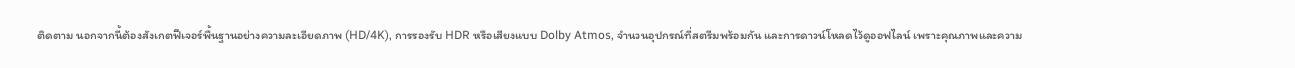ติดตาม นอกจากนี้ต้องสังเกตฟีเจอร์พื้นฐานอย่างความละเอียดภาพ (HD/4K), การรองรับ HDR หรือเสียงแบบ Dolby Atmos, จำนวนอุปกรณ์ที่สตรีมพร้อมกัน และการดาวน์โหลดไว้ดูออฟไลน์ เพราะคุณภาพและความ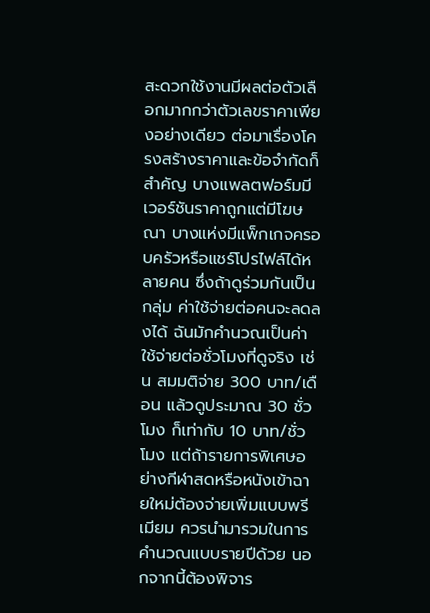สะดวกใช้งานมีผลต่อตัวเลือกมากกว่าตัวเลขราคาเพียงอย่างเดียว ต่อมาเรื่องโครงสร้างราคาและข้อจำกัดก็สำคัญ บางแพลตฟอร์มมีเวอร์ชันราคาถูกแต่มีโฆษณา บางแห่งมีแพ็กเกจครอบครัวหรือแชร์โปรไฟล์ได้หลายคน ซึ่งถ้าดูร่วมกันเป็นกลุ่ม ค่าใช้จ่ายต่อคนจะลดลงได้ ฉันมักคำนวณเป็นค่าใช้จ่ายต่อชั่วโมงที่ดูจริง เช่น สมมติจ่าย 300 บาท/เดือน แล้วดูประมาณ 30 ชั่วโมง ก็เท่ากับ 10 บาท/ชั่วโมง แต่ถ้ารายการพิเศษอย่างกีฬาสดหรือหนังเข้าฉายใหม่ต้องจ่ายเพิ่มแบบพรีเมียม ควรนำมารวมในการคำนวณแบบรายปีด้วย นอกจากนี้ต้องพิจาร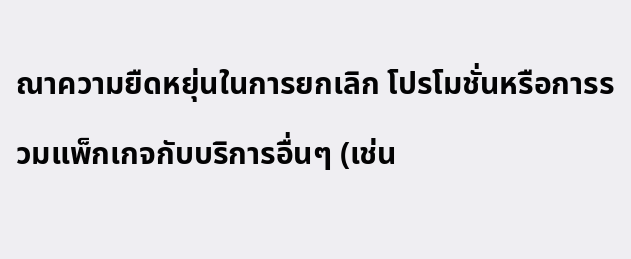ณาความยืดหยุ่นในการยกเลิก โปรโมชั่นหรือการรวมแพ็กเกจกับบริการอื่นๆ (เช่น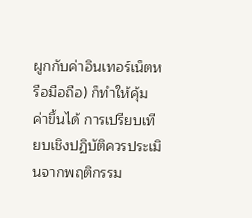ผูกกับค่าอินเทอร์เน็ตหรือมือถือ) ก็ทำให้คุ้มค่าขึ้นได้ การเปรียบเทียบเชิงปฏิบัติควรประเมินจากพฤติกรรม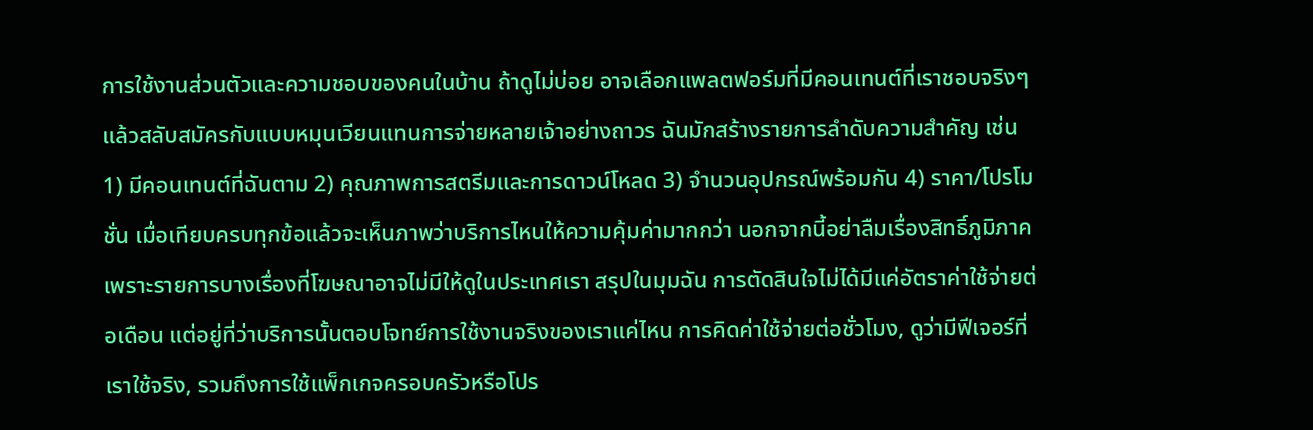การใช้งานส่วนตัวและความชอบของคนในบ้าน ถ้าดูไม่บ่อย อาจเลือกแพลตฟอร์มที่มีคอนเทนต์ที่เราชอบจริงๆ แล้วสลับสมัครกับแบบหมุนเวียนแทนการจ่ายหลายเจ้าอย่างถาวร ฉันมักสร้างรายการลำดับความสำคัญ เช่น 1) มีคอนเทนต์ที่ฉันตาม 2) คุณภาพการสตรีมและการดาวน์โหลด 3) จำนวนอุปกรณ์พร้อมกัน 4) ราคา/โปรโมชั่น เมื่อเทียบครบทุกข้อแล้วจะเห็นภาพว่าบริการไหนให้ความคุ้มค่ามากกว่า นอกจากนี้อย่าลืมเรื่องสิทธิ์ภูมิภาค เพราะรายการบางเรื่องที่โฆษณาอาจไม่มีให้ดูในประเทศเรา สรุปในมุมฉัน การตัดสินใจไม่ได้มีแค่อัตราค่าใช้จ่ายต่อเดือน แต่อยู่ที่ว่าบริการนั้นตอบโจทย์การใช้งานจริงของเราแค่ไหน การคิดค่าใช้จ่ายต่อชั่วโมง, ดูว่ามีฟีเจอร์ที่เราใช้จริง, รวมถึงการใช้แพ็กเกจครอบครัวหรือโปร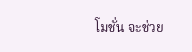โมชั่น จะช่วย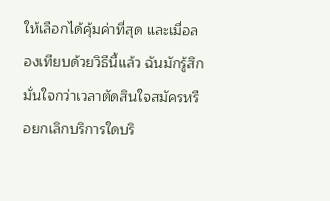ให้เลือกได้คุ้มค่าที่สุด และเมื่อลองเทียบด้วยวิธีนี้แล้ว ฉันมักรู้สึกมั่นใจกว่าเวลาตัดสินใจสมัครหรือยกเลิกบริการใดบริ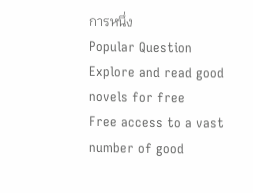การหนึ่ง
Popular Question
Explore and read good novels for free
Free access to a vast number of good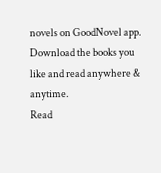novels on GoodNovel app. Download the books you like and read anywhere & anytime.
Read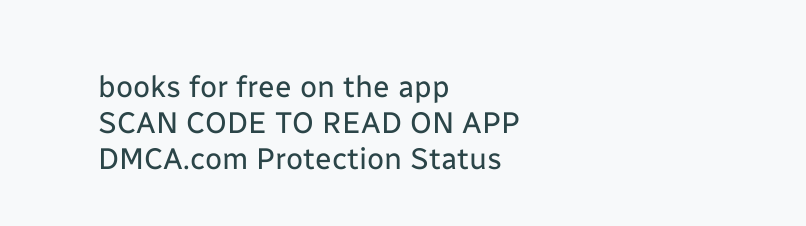books for free on the app
SCAN CODE TO READ ON APP
DMCA.com Protection Status